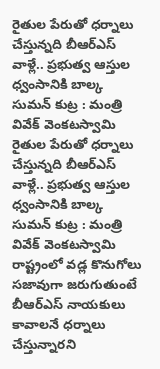రైతుల పేరుతో ధర్నాలు చేస్తున్నది బీఆర్ఎస్ వాళ్లే.. ప్రభుత్వ ఆస్తుల ధ్వంసానికి బాల్క సుమన్ కుట్ర : మంత్రి వివేక్ వెంకటస్వామి
రైతుల పేరుతో ధర్నాలు చేస్తున్నది బీఆర్ఎస్ వాళ్లే.. ప్రభుత్వ ఆస్తుల ధ్వంసానికి బాల్క సుమన్ కుట్ర : మంత్రి వివేక్ వెంకటస్వామి
రాష్ట్రంలో వడ్ల కొనుగోలు సజావుగా జరుగుతుంటే బీఆర్ఎస్ నాయకులు కావాలనే ధర్నాలు చేస్తున్నారని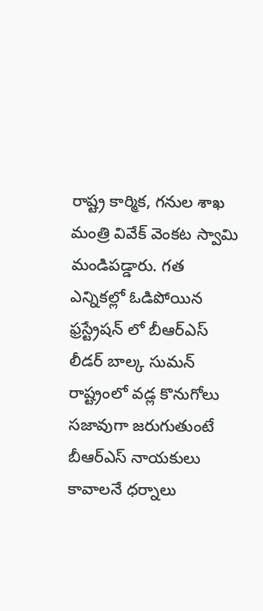రాష్ట్ర కార్మిక, గనుల శాఖ మంత్రి వివేక్ వెంకట స్వామి మండిపడ్డారు. గత ఎన్నికల్లో ఓడిపోయిన ఫ్రస్ట్రేషన్ లో బీఆర్ఎస్ లీడర్ బాల్క సుమన్
రాష్ట్రంలో వడ్ల కొనుగోలు సజావుగా జరుగుతుంటే బీఆర్ఎస్ నాయకులు కావాలనే ధర్నాలు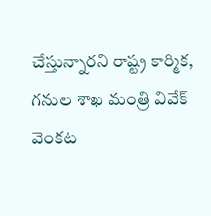చేస్తున్నారని రాష్ట్ర కార్మిక, గనుల శాఖ మంత్రి వివేక్ వెంకట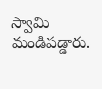స్వామి మండిపడ్డారు.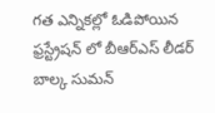గత ఎన్నికల్లో ఓడిపోయిన ఫ్రస్ట్రేషన్ లో బీఆర్ఎస్ లీడర్ బాల్క సుమన్